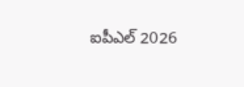ఐపీఎల్ 2026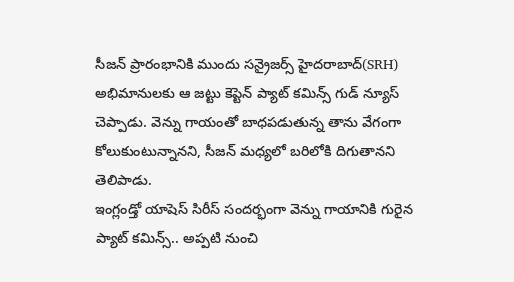సీజన్ ప్రారంభానికి ముందు సన్రైజర్స్ హైదరాబాద్(SRH) అభిమానులకు ఆ జట్టు కెప్టెన్ ప్యాట్ కమిన్స్ గుడ్ న్యూస్ చెప్పాడు. వెన్ను గాయంతో బాధపడుతున్న తాను వేగంగా కోలుకుంటున్నానని, సీజన్ మధ్యలో బరిలోకి దిగుతానని తెలిపాడు.
ఇంగ్లండ్తో యాషెస్ సిరీస్ సందర్భంగా వెన్ను గాయానికి గురైన ప్యాట్ కమిన్స్.. అప్పటి నుంచి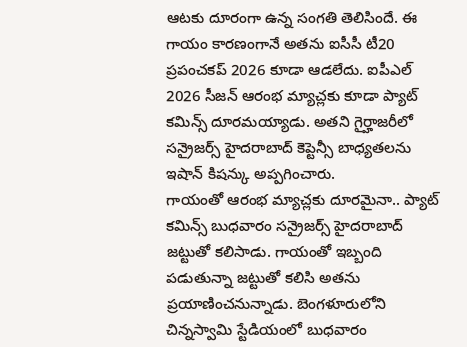ఆటకు దూరంగా ఉన్న సంగతి తెలిసిందే. ఈ గాయం కారణంగానే అతను ఐసీసీ టీ20 ప్రపంచకప్ 2026 కూడా ఆడలేదు. ఐపీఎల్ 2026 సీజన్ ఆరంభ మ్యాచ్లకు కూడా ప్యాట్ కమిన్స్ దూరమయ్యాడు. అతని గైర్హాజరీలో సన్రైజర్స్ హైదరాబాద్ కెప్టెన్సీ బాధ్యతలను ఇషాన్ కిషన్కు అప్పగించారు.
గాయంతో ఆరంభ మ్యాచ్లకు దూరమైనా.. ప్యాట్ కమిన్స్ బుధవారం సన్రైజర్స్ హైదరాబాద్ జట్టుతో కలిసాడు. గాయంతో ఇబ్బంది పడుతున్నా జట్టుతో కలిసి అతను ప్రయాణించనున్నాడు. బెంగళూరులోని చిన్నస్వామి స్టేడియంలో బుధవారం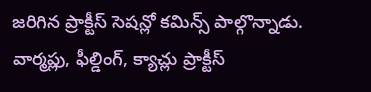జరిగిన ప్రాక్టీస్ సెషన్లో కమిన్స్ పాల్గొన్నాడు. వార్మప్లు, ఫీల్డింగ్, క్యాచ్లు ప్రాక్టీస్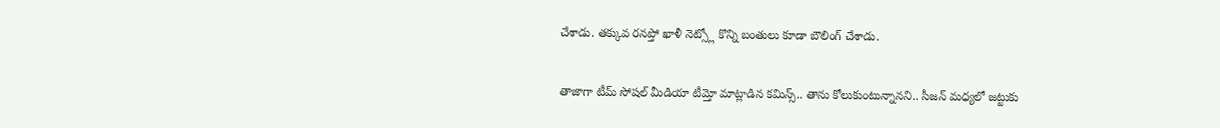చేశాడు. తక్కువ రనప్తో ఖాళీ నెట్స్లో కొన్ని బంతులు కూడా బౌలింగ్ చేశాడు.

తాజాగా టీమ్ సోషల్ మీడియా టీమ్తో మాట్లాడిన కమిన్స్.. తాను కోలుకుంటున్నానని.. సీజన్ మధ్యలో జట్టుకు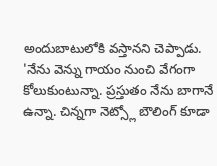అందుబాటులోకి వస్తానని చెప్పాడు. 'నేను వెన్ను గాయం నుంచి వేగంగా కోలుకుంటున్నా. ప్రస్తుతం నేను బాగానే ఉన్నా. చిన్నగా నెట్స్లో బౌలింగ్ కూడా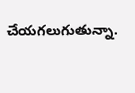చేయగలుగుతున్నా.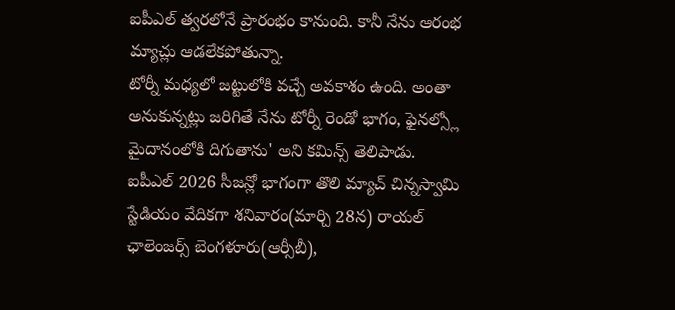ఐపీఎల్ త్వరలోనే ప్రారంభం కానుంది. కానీ నేను ఆరంభ మ్యాచ్లు ఆడలేకపోతున్నా.
టోర్నీ మధ్యలో జట్టులోకి వచ్చే అవకాశం ఉంది. అంతా అనుకున్నట్లు జరిగితే నేను టోర్నీ రెండో భాగం, ఫైనల్స్లో మైదానంలోకి దిగుతాను' అని కమిన్స్ తెలిపాడు. ఐపీఎల్ 2026 సీజన్లో భాగంగా తొలి మ్యాచ్ చిన్నస్వామి స్టేడియం వేదికగా శనివారం(మార్చి 28న) రాయల్ ఛాలెంజర్స్ బెంగళూరు(ఆర్సీబీ),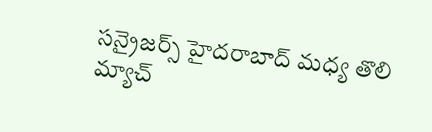సన్రైజర్స్ హైదరాబాద్ మధ్య తొలి మ్యాచ్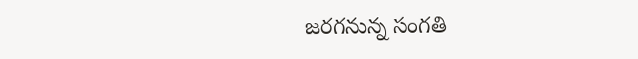జరగనున్న సంగతి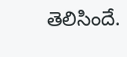తెలిసిందే.